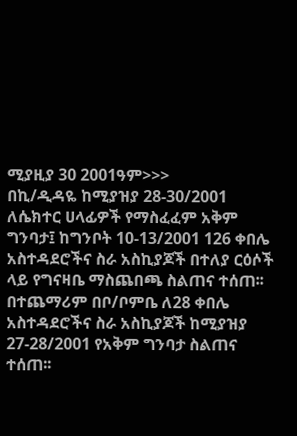ሚያዚያ 30 2001ዓም>>>
በኪ/ዲዳዬ ከሚያዝያ 28-30/2001 ለሴክተር ሀላፊዎች የማስፈፈም አቅም ግንባታ፤ ከግንቦት 10-13/2001 126 ቀበሌ አስተዳደሮችና ስራ አስኪያጆች በተለያ ርዕሶች ላይ የግናዛቤ ማስጨበጫ ስልጠና ተሰጠ፡፡ በተጨማሪም በቦ/ቦምቤ ለ28 ቀበሌ አስተዳደሮችና ስራ አስኪያጆች ከሚያዝያ 27-28/2001 የአቅም ግንባታ ስልጠና ተሰጠ፡፡